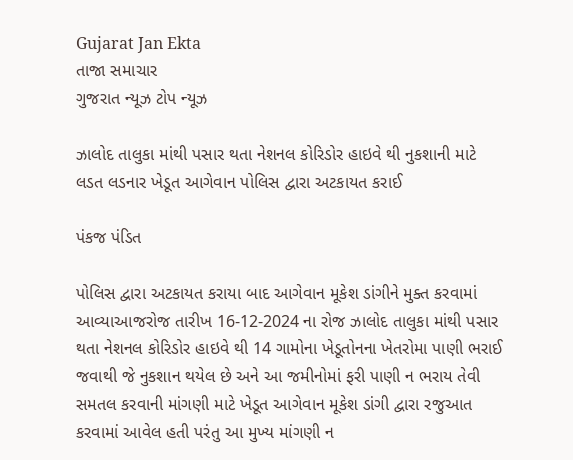Gujarat Jan Ekta
તાજા સમાચાર
ગુજરાત ન્યૂઝ ટોપ ન્યૂઝ

ઝાલોદ તાલુકા માંથી પસાર થતા નેશનલ કોરિડોર હાઇવે થી નુકશાની માટે લડત લડનાર ખેડૂત આગેવાન પોલિસ દ્વારા અટકાયત કરાઈ

પંકજ પંડિત

પોલિસ દ્વારા અટકાયત કરાયા બાદ આગેવાન મૂકેશ ડાંગીને મુક્ત કરવામાં આવ્યાઆજરોજ તારીખ 16-12-2024 ના રોજ ઝાલોદ તાલુકા માંથી પસાર થતા નેશનલ કોરિડોર હાઇવે થી 14 ગામોના ખેડૂતોનના ખેતરોમા પાણી ભરાઈ જવાથી જે નુકશાન થયેલ છે અને આ જમીનોમાં ફરી પાણી ન ભરાય તેવી સમતલ કરવાની માંગણી માટે ખેડૂત આગેવાન મૂકેશ ડાંગી દ્વારા રજુઆત કરવામાં આવેલ હતી પરંતુ આ મુખ્ય માંગણી ન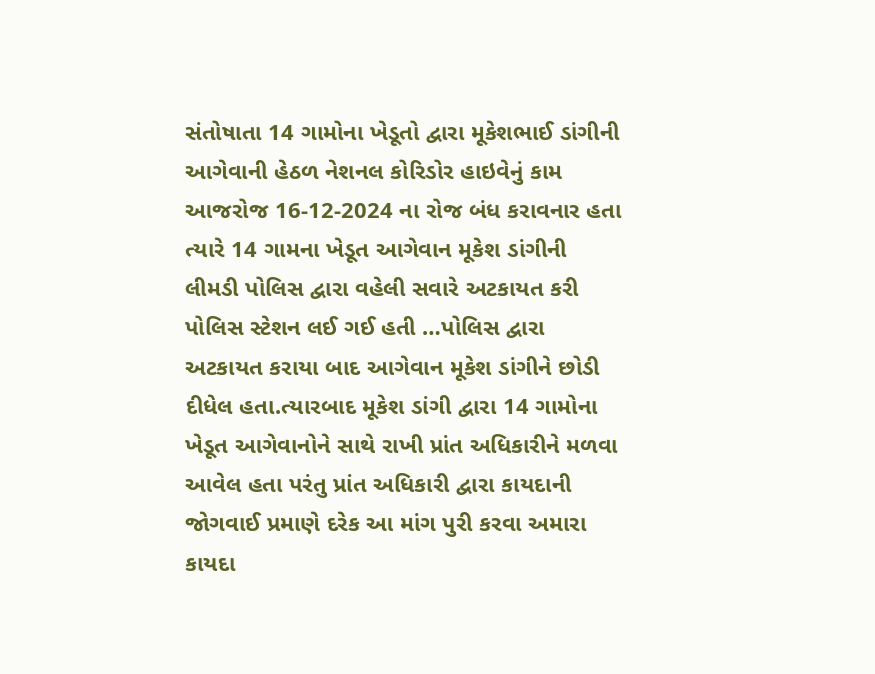સંતોષાતા 14 ગામોના ખેડૂતો દ્વારા મૂકેશભાઈ ડાંગીની આગેવાની હેઠળ નેશનલ કોરિડોર હાઇવેનું કામ આજરોજ 16-12-2024 ના રોજ બંધ કરાવનાર હતા ત્યારે 14 ગામના ખેડૂત આગેવાન મૂકેશ ડાંગીની લીમડી પોલિસ દ્વારા વહેલી સવારે અટકાયત કરી પોલિસ સ્ટેશન લઈ ગઈ હતી …પોલિસ દ્વારા અટકાયત કરાયા બાદ આગેવાન મૂકેશ ડાંગીને છોડી દીધેલ હતા.ત્યારબાદ મૂકેશ ડાંગી દ્વારા 14 ગામોના ખેડૂત આગેવાનોને સાથે રાખી પ્રાંત અધિકારીને મળવા આવેલ હતા પરંતુ પ્રાંત અધિકારી દ્વારા કાયદાની જોગવાઈ પ્રમાણે દરેક આ માંગ પુરી કરવા અમારા કાયદા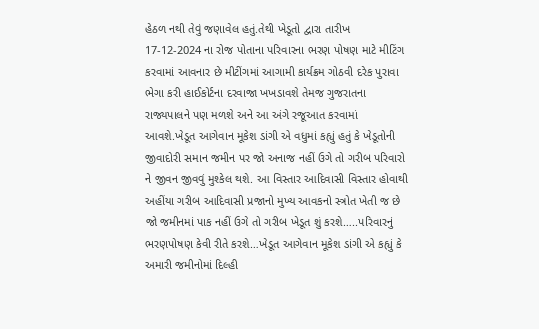હેઠળ નથી તેવું જણાવેલ હતું.તેથી ખેડૂતો દ્વારા તારીખ 17-12-2024 ના રોજ પોતાના પરિવારના ભરણ પોષણ માટે મીટિંગ કરવામાં આવનાર છે મીટીંગમાં આગામી કાર્યક્રમ ગોઠવી દરેક પુરાવા ભેગા કરી હાઈકોર્ટના દરવાજા ખખડાવશે તેમજ ગુજરાતના રાજ્યપાલને પણ મળશે અને આ અંગે રજૂઆત કરવામાં આવશે.ખેડૂત આગેવાન મૂકેશ ડાંગી એ વધુમાં કહ્યું હતું કે ખેડૂતોની જીવાદોરી સમાન જમીન પર જો અનાજ નહીં ઉગે તો ગરીબ પરિવારો ને જીવન જીવવું મુશ્કેલ થશે. આ વિસ્તાર આદિવાસી વિસ્તાર હોવાથી અહીંયા ગરીબ આદિવાસી પ્રજાનો મુખ્ય આવકનો સ્ત્રોત ખેતી જ છે જો જમીનમાં પાક નહીં ઉગે તો ગરીબ ખેડૂત શું કરશે…..પરિવારનું ભરણપોષણ કેવી રીતે કરશે…ખેડૂત આગેવાન મૂકેશ ડાંગી એ કહ્યું કે અમારી જમીનોમાં દિલ્હી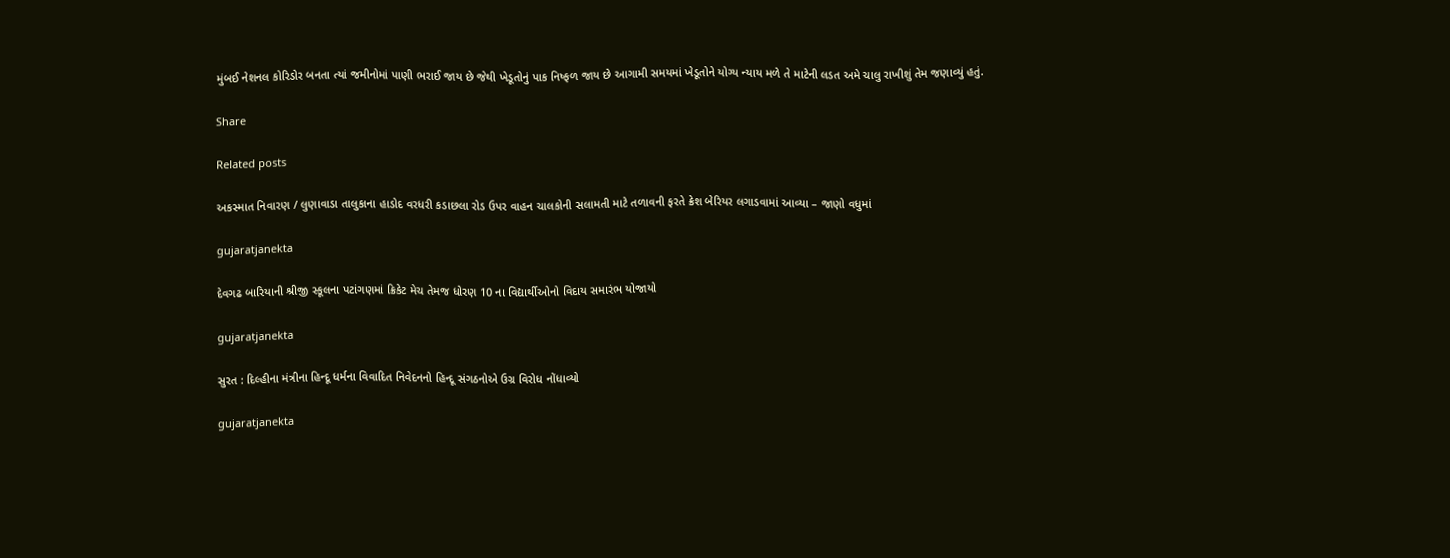મુંબઈ નેશનલ કોરિડોર બનતા ત્યાં જમીનોમાં પાણી ભરાઈ જાય છે જેથી ખેડૂતોનું પાક નિષ્ફળ જાય છે આગામી સમયમાં ખેડૂતોને યોગ્ય ન્યાય મળે તે માટેની લડત અમે ચાલુ રાખીશું તેમ જણાવ્યું હતું.

Share

Related posts

અકસ્માત નિવારણ / લુણાવાડા તાલુકાના હાડોદ વરધરી કડાછલા રોડ ઉપર વાહન ચાલકોની સલામતી માટે તળાવની ફરતે ક્રેશ બેરિયર લગાડવામાં આવ્યા – જાણો વધુમાં

gujaratjanekta

દેવગઢ બારિયાની શ્રીજી સ્કૂલના પટાંગણમાં ક્રિકેટ મેચ તેમજ ધોરણ 10 ના વિદ્યાર્થીઓનો વિદાય સમારંભ યોજાયો

gujaratjanekta

સુરત : દિલ્હીના મંત્રીના હિન્દૂ ધર્મના વિવાદિત નિવેદનનો હિન્દૂ સંગઠનોએ ઉગ્ર વિરોધ નોંધાવ્યો

gujaratjanekta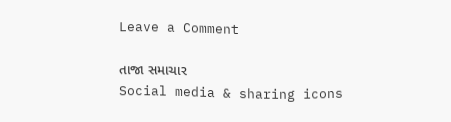Leave a Comment

તાજા સમાચાર
Social media & sharing icons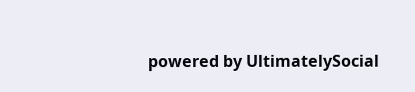powered by UltimatelySocial